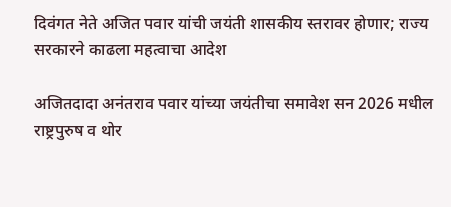दिवंगत नेते अजित पवार यांची जयंती शासकीय स्तरावर होणार; राज्य सरकारने काढला महत्वाचा आदेश

अजितदादा अनंतराव पवार यांच्या जयंतीचा समावेश सन 2026 मधील राष्ट्रपुरुष व थोर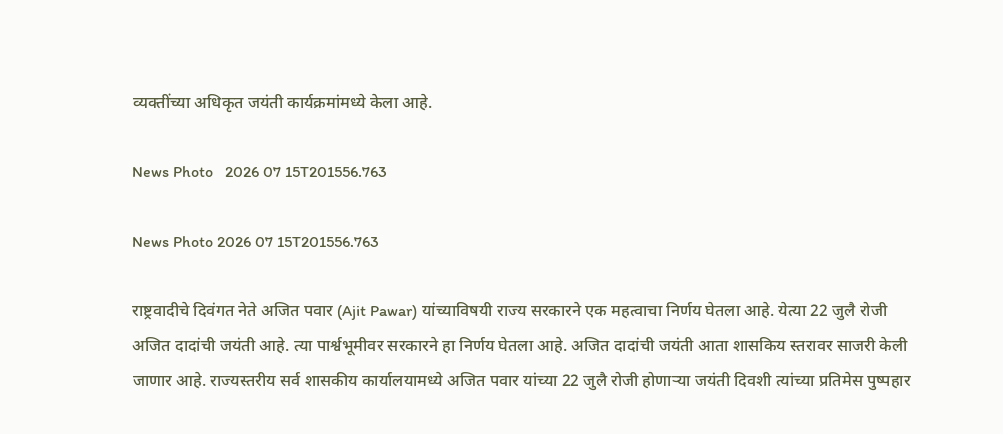व्यक्तींच्या अधिकृत जयंती कार्यक्रमांमध्ये केला आहे.

News Photo   2026 07 15T201556.763

News Photo 2026 07 15T201556.763

राष्ट्रवादीचे दिवंगत नेते अजित पवार (Ajit Pawar) यांच्याविषयी राज्य सरकारने एक महत्वाचा निर्णय घेतला आहे. येत्या 22 जुलै रोजी अजित दादांची जयंती आहे. त्या पार्श्वभूमीवर सरकारने हा निर्णय घेतला आहे. अजित दादांची जयंती आता शासकिय स्तरावर साजरी केली जाणार आहे. राज्यस्तरीय सर्व शासकीय कार्यालयामध्ये अजित पवार यांच्या 22 जुलै रोजी होणाऱ्या जयंती दिवशी त्यांच्या प्रतिमेस पुष्पहार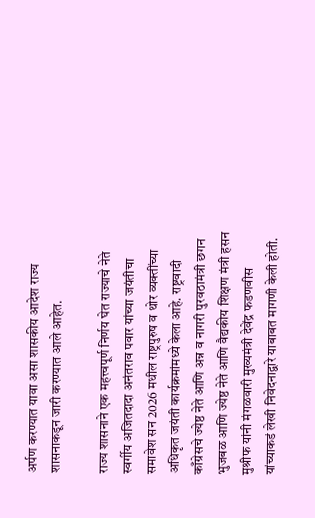अर्पण करण्यात यावा असा शासकीय आदेश राज्य शासनाकडून जारी करण्यात आले आहेत.

राज्य शासनाने एक महत्त्वपूर्ण निर्णय घेत राज्याचे नेते स्वर्गीय अजितदादा अनंतराव पवार यांच्या जयंतीचा समावेश सन 2026 मधील राष्ट्रपुरुष व थोर व्यक्तींच्या अधिकृत जयंती कार्यक्रमांमध्ये केला आहे. राष्ट्रवादी काँग्रेसचे ज्येष्ठ नेते आणि अन्न व नागरी पुरवठामंत्री छगन भुजबळ आणि ज्येष्ठ नेते आणि वैद्यकीय शिक्षण मंत्री हसन मुश्रीफ यांनी मंगळवारी मुख्यमंत्री देवेंद्र फडणवीस यांच्याकडं लेखी निवेदनाद्वारे याबाबत मागणी केली होती.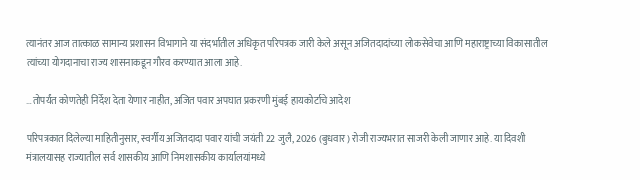त्यानंतर आज तात्काळ सामान्य प्रशासन विभागाने या संदर्भातील अधिकृत परिपत्रक जारी केले असून अजितदादांच्या लोकसेवेचा आणि महाराष्ट्राच्या विकासातील त्यांच्या योगदानाचा राज्य शासनाकडून गौरव करण्यात आला आहे.

…तोपर्यंत कोणतेही निर्देश देता येणार नाहीत, अजित पवार अपघात प्रकरणी मुंबई हायकोर्टाचे आदेश

परिपत्रकात दिलेल्या माहितीनुसार, स्वर्गीय अजितदादा पवार यांची जयंती 22 जुलै, 2026 (बुधवार) रोजी राज्यभरात साजरी केली जाणार आहे. या दिवशी मंत्रालयासह राज्यातील सर्व शासकीय आणि निमशासकीय कार्यालयांमध्ये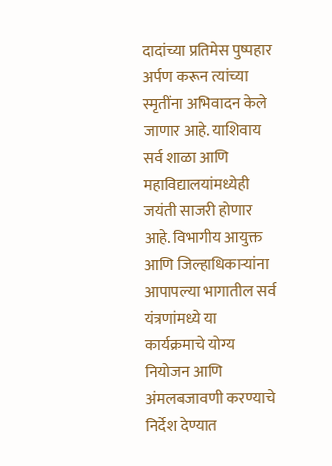दादांच्या प्रतिमेस पुष्पहार अर्पण करून त्यांच्या स्मृतींना अभिवादन केले जाणार आहे. याशिवाय सर्व शाळा आणि महाविद्यालयांमध्येही जयंती साजरी होणार आहे. विभागीय आयुक्त आणि जिल्हाधिकाऱ्यांना आपापल्या भागातील सर्व यंत्रणांमध्ये या कार्यक्रमाचे योग्य नियोजन आणि अंमलबजावणी करण्याचे निर्देश देण्यात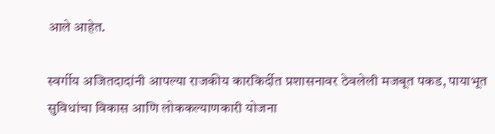आले आहेत.

स्वर्गीय अजितदादांनी आपल्या राजकीय कारकिर्दीत प्रशासनावर ठेवलेली मजबूत पकड, पायाभूत सुविधांचा विकास आणि लोककल्याणकारी योजना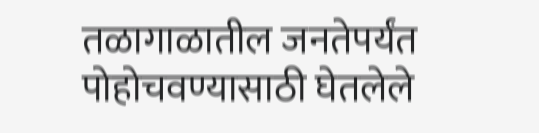तळागाळातील जनतेपर्यंत पोहोचवण्यासाठी घेतलेले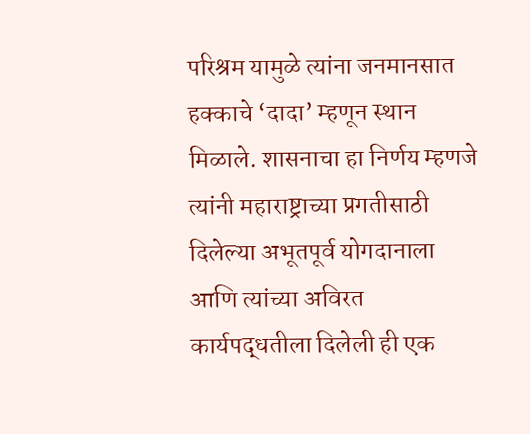परिश्रम यामुळे त्यांना जनमानसात हक्काचे ‘दादा’ म्हणून स्थान मिळाले. शासनाचा हा निर्णय म्हणजे त्यांनी महाराष्ट्राच्या प्रगतीसाठी दिलेल्या अभूतपूर्व योगदानाला आणि त्यांच्या अविरत कार्यपद्धतीला दिलेली ही एक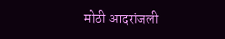मोठी आदरांजली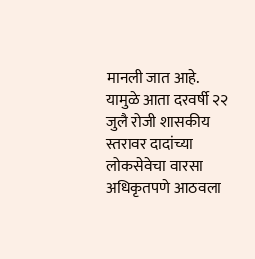मानली जात आहे. यामुळे आता दरवर्षी २२ जुलै रोजी शासकीय स्तरावर दादांच्या लोकसेवेचा वारसा अधिकृतपणे आठवला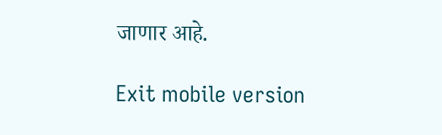जाणार आहे.

Exit mobile version